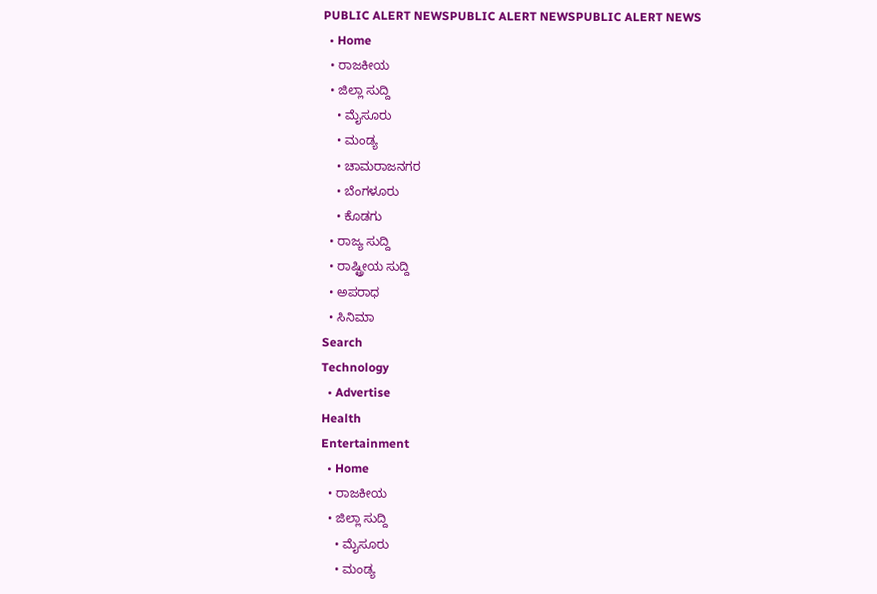PUBLIC ALERT NEWSPUBLIC ALERT NEWSPUBLIC ALERT NEWS
  • Home
  • ರಾಜಕೀಯ
  • ಜಿಲ್ಲಾ ಸುದ್ದಿ
    • ಮೈಸೂರು
    • ಮಂಡ್ಯ
    • ಚಾಮರಾಜನಗರ
    • ಬೆಂಗಳೂರು
    • ಕೊಡಗು
  • ರಾಜ್ಯ ಸುದ್ದಿ
  • ರಾಷ್ಟ್ರೀಯ ಸುದ್ದಿ
  • ಅಪರಾಧ
  • ಸಿನಿಮಾ
Search
Technology
  • Advertise
Health
Entertainment
  • Home
  • ರಾಜಕೀಯ
  • ಜಿಲ್ಲಾ ಸುದ್ದಿ
    • ಮೈಸೂರು
    • ಮಂಡ್ಯ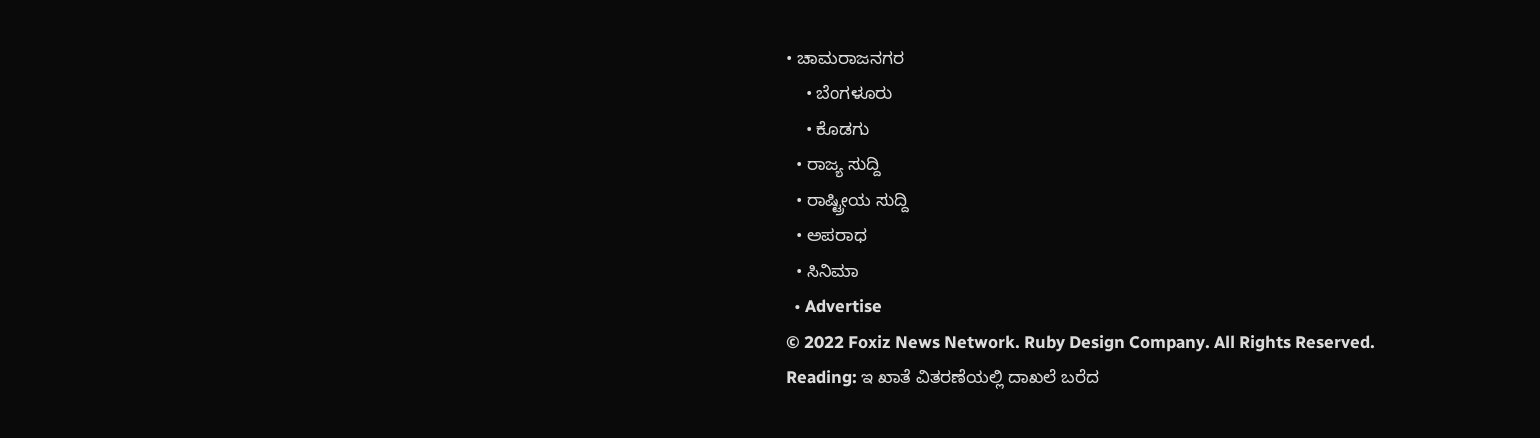• ಚಾಮರಾಜನಗರ
    • ಬೆಂಗಳೂರು
    • ಕೊಡಗು
  • ರಾಜ್ಯ ಸುದ್ದಿ
  • ರಾಷ್ಟ್ರೀಯ ಸುದ್ದಿ
  • ಅಪರಾಧ
  • ಸಿನಿಮಾ
  • Advertise
© 2022 Foxiz News Network. Ruby Design Company. All Rights Reserved.
Reading: ಇ ಖಾತೆ ವಿತರಣೆಯಲ್ಲಿ ದಾಖಲೆ ಬರೆದ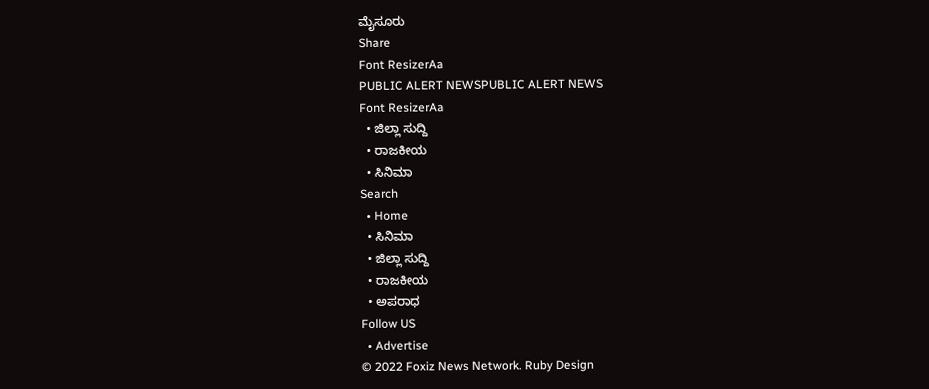ಮೈಸೂರು
Share
Font ResizerAa
PUBLIC ALERT NEWSPUBLIC ALERT NEWS
Font ResizerAa
  • ಜಿಲ್ಲಾ ಸುದ್ದಿ
  • ರಾಜಕೀಯ
  • ಸಿನಿಮಾ
Search
  • Home
  • ಸಿನಿಮಾ
  • ಜಿಲ್ಲಾ ಸುದ್ದಿ
  • ರಾಜಕೀಯ
  • ಅಪರಾಧ
Follow US
  • Advertise
© 2022 Foxiz News Network. Ruby Design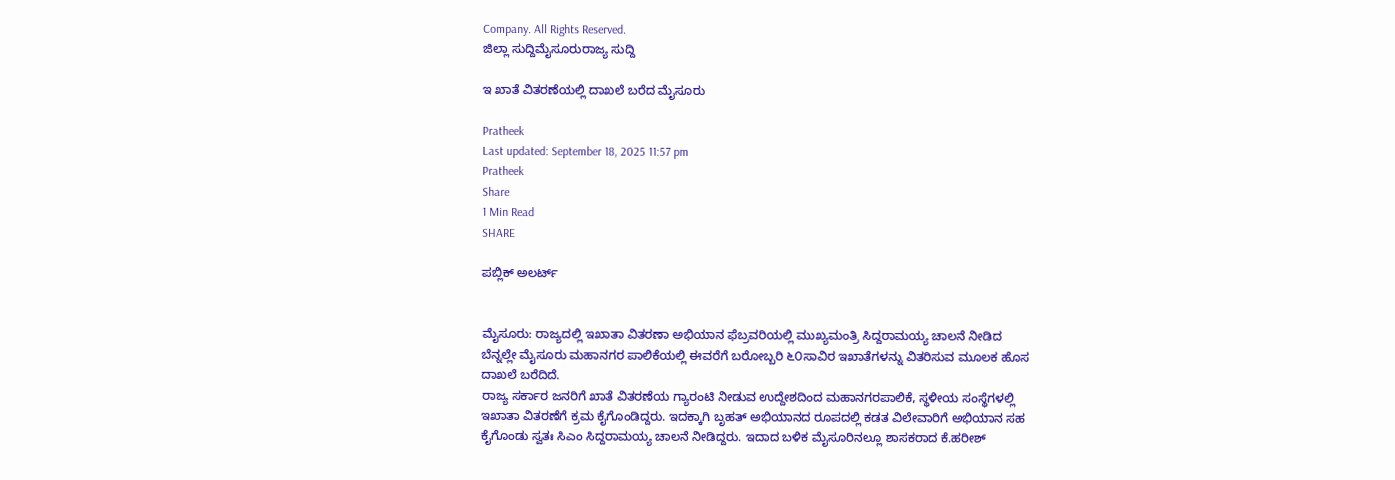Company. All Rights Reserved.
ಜಿಲ್ಲಾ ಸುದ್ದಿಮೈಸೂರುರಾಜ್ಯ ಸುದ್ದಿ

ಇ ಖಾತೆ ವಿತರಣೆಯಲ್ಲಿ ದಾಖಲೆ ಬರೆದ ಮೈಸೂರು

Pratheek
Last updated: September 18, 2025 11:57 pm
Pratheek
Share
1 Min Read
SHARE

ಪಬ್ಲಿಕ್ ಅಲರ್ಟ್


ಮೈಸೂರು: ರಾಜ್ಯದಲ್ಲಿ ಇಖಾತಾ ವಿತರಣಾ ಅಭಿಯಾನ ಫೆಬ್ರವರಿಯಲ್ಲಿ ಮುಖ್ಯಮಂತ್ರಿ ಸಿದ್ದರಾಮಯ್ಯ ಚಾಲನೆ ನೀಡಿದ ಬೆನ್ನಲ್ಲೇ ಮೈಸೂರು ಮಹಾನಗರ ಪಾಲಿಕೆಯಲ್ಲಿ ಈವರೆಗೆ ಬರೋಬ್ಬರಿ ೬೦ಸಾವಿರ ಇಖಾತೆಗಳನ್ನು ವಿತರಿಸುವ ಮೂಲಕ ಹೊಸ ದಾಖಲೆ ಬರೆದಿದೆ.
ರಾಜ್ಯ ಸರ್ಕಾರ ಜನರಿಗೆ ಖಾತೆ ವಿತರಣೆಯ ಗ್ಯಾರಂಟಿ ನೀಡುವ ಉದ್ದೇಶದಿಂದ ಮಹಾನಗರಪಾಲಿಕೆ, ಸ್ಥಳೀಯ ಸಂಸ್ಥೆಗಳಲ್ಲಿ ಇಖಾತಾ ವಿತರಣೆಗೆ ಕ್ರಮ ಕೈಗೊಂಡಿದ್ದರು. ಇದಕ್ಕಾಗಿ ಬೃಹತ್‌ ಅಭಿಯಾನದ ರೂಪದಲ್ಲಿ ಕಡತ ವಿಲೇವಾರಿಗೆ ಅಭಿಯಾನ ಸಹ ಕೈಗೊಂಡು ಸ್ವತಃ ಸಿಎಂ ಸಿದ್ದರಾಮಯ್ಯ ಚಾಲನೆ ನೀಡಿದ್ದರು. ಇದಾದ ಬಳಿಕ ಮೈಸೂರಿನಲ್ಲೂ ಶಾಸಕರಾದ ಕೆ.ಹರೀಶ್‌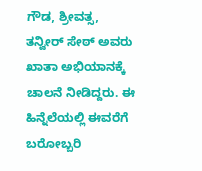ಗೌಡ, ಶ್ರೀವತ್ಸ, ತನ್ವೀರ್‌ ಸೇಠ್‌ ಅವರು ಖಾತಾ ಅಭಿಯಾನಕ್ಕೆ ಚಾಲನೆ ನೀಡಿದ್ದರು. ಈ ಹಿನ್ನೆಲೆಯಲ್ಲಿ ಈವರೆಗೆ ಬರೋಬ್ಬರಿ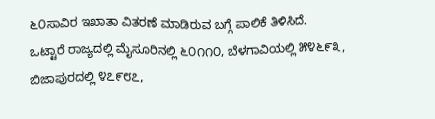೬೦ಸಾವಿರ ಇಖಾತಾ ವಿತರಣೆ ಮಾಡಿರುವ ಬಗ್ಗೆ ಪಾಲಿಕೆ ತಿಳಿಸಿದೆ.
ಒಟ್ಟಾರೆ ರಾಜ್ಯದಲ್ಲಿ ಮೈಸೂರಿನಲ್ಲಿ ೬೦೧೧೦, ಬೆಳಗಾವಿಯಲ್ಲಿ ೫೪೬೯೩, ಬಿಜಾಪುರದಲ್ಲಿ ೪೭೯೮೭,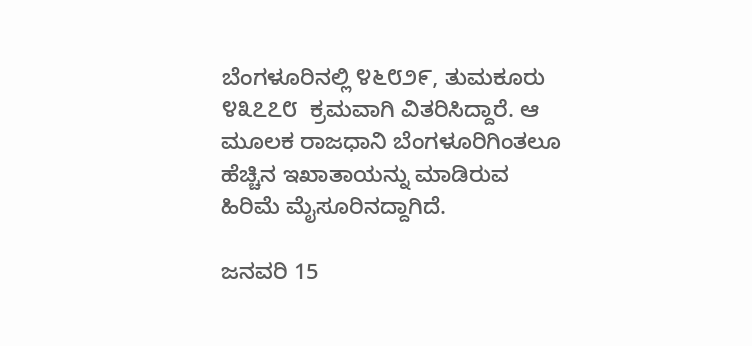ಬೆಂಗಳೂರಿನಲ್ಲಿ ೪೬೮೨೯, ತುಮಕೂರು ೪೩೭೭೮  ಕ್ರಮವಾಗಿ ವಿತರಿಸಿದ್ದಾರೆ. ಆ ಮೂಲಕ ರಾಜಧಾನಿ ಬೆಂಗಳೂರಿಗಿಂತಲೂ ಹೆಚ್ಚಿನ ಇಖಾತಾಯನ್ನು ಮಾಡಿರುವ ಹಿರಿಮೆ ಮೈಸೂರಿನದ್ದಾಗಿದೆ.

ಜನವರಿ 15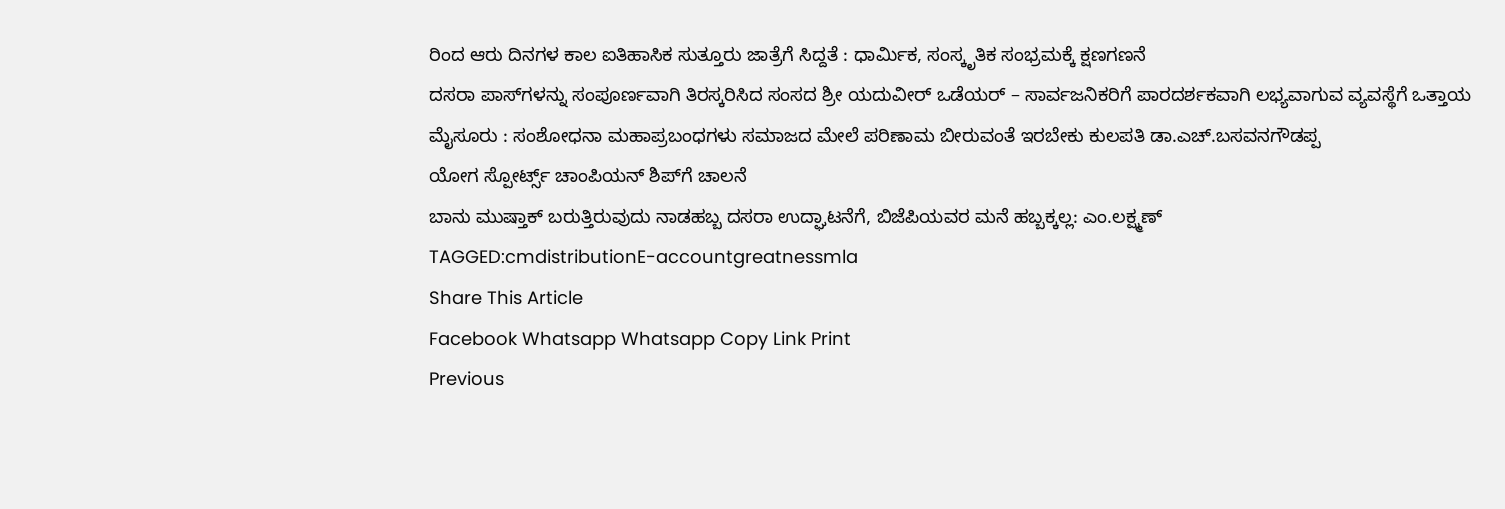ರಿಂದ ಆರು ದಿನಗಳ ಕಾಲ ಐತಿಹಾಸಿಕ ಸುತ್ತೂರು ಜಾತ್ರೆಗೆ ಸಿದ್ದತೆ : ಧಾರ್ಮಿಕ, ಸಂಸ್ಕೃತಿಕ ಸಂಭ್ರಮಕ್ಕೆ ಕ್ಷಣಗಣನೆ
ದಸರಾ ಪಾಸ್‌ಗಳನ್ನು ಸಂಪೂರ್ಣವಾಗಿ ತಿರಸ್ಕರಿಸಿದ ಸಂಸದ ಶ್ರೀ ಯದುವೀರ್ ಒಡೆಯರ್ – ಸಾರ್ವಜನಿಕರಿಗೆ ಪಾರದರ್ಶಕವಾಗಿ ಲಭ್ಯವಾಗುವ ವ್ಯವಸ್ಥೆಗೆ ಒತ್ತಾಯ
ಮೈಸೂರು : ಸಂಶೋಧನಾ ಮಹಾಪ್ರಬಂಧಗಳು ಸಮಾಜದ ಮೇಲೆ ಪರಿಣಾಮ ಬೀರುವಂತೆ ಇರಬೇಕು ಕುಲಪತಿ ಡಾ.ಎಚ್.ಬಸವನಗೌಡಪ್ಪ
ಯೋಗ ಸ್ಪೋರ್ಟ್ಸ್ ಚಾಂಪಿಯನ್ ಶಿಪ್‌ಗೆ ಚಾಲನೆ
ಬಾನು ಮುಷ್ತಾಕ್ ಬರುತ್ತಿರುವುದು ನಾಡಹಬ್ಬ ದಸರಾ ಉದ್ಘಾಟನೆಗೆ, ಬಿಜೆಪಿಯವರ ಮನೆ ಹಬ್ಬಕ್ಕಲ್ಲ: ಎಂ.ಲಕ್ಷ್ಮಣ್
TAGGED:cmdistributionE-accountgreatnessmla
Share This Article
Facebook Whatsapp Whatsapp Copy Link Print
Previous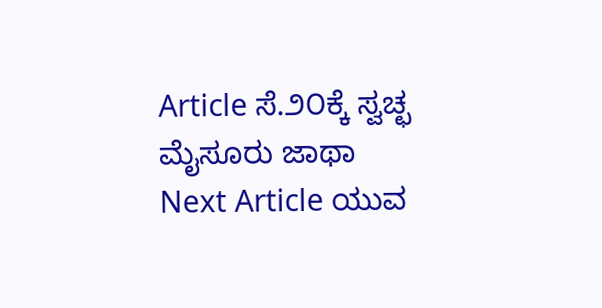Article ಸೆ.೨೦ಕ್ಕೆ ಸ್ವಚ್ಛ ಮೈಸೂರು ಜಾಥಾ
Next Article ಯುವ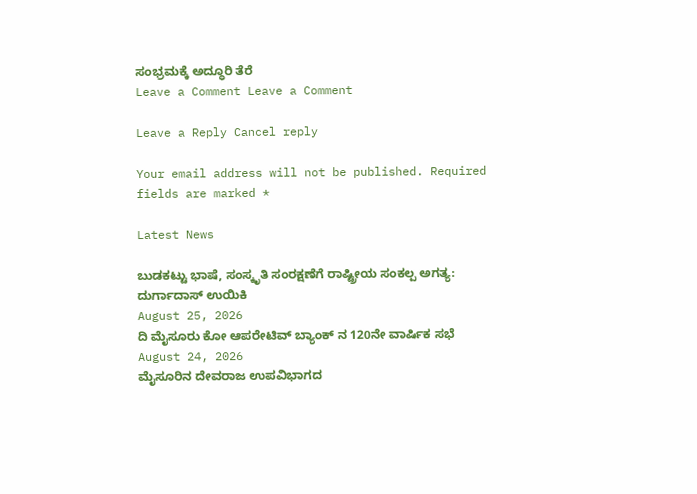ಸಂಭ್ರಮಕ್ಕೆ ಅದ್ಧೂರಿ ತೆರೆ
Leave a Comment Leave a Comment

Leave a Reply Cancel reply

Your email address will not be published. Required fields are marked *

Latest News

ಬುಡಕಟ್ಟು ಭಾಷೆ, ಸಂಸ್ಕೃತಿ ಸಂರಕ್ಷಣೆಗೆ ರಾಷ್ಟ್ರೀಯ ಸಂಕಲ್ಪ ಅಗತ್ಯ: ದುರ್ಗಾದಾಸ್ ಉಯಿಕಿ
August 25, 2026
ದಿ ಮೈಸೂರು ಕೋ ಆಪರೇಟಿವ್ ಬ್ಯಾಂಕ್ ನ 120ನೇ ವಾರ್ಷಿಕ ಸಭೆ
August 24, 2026
ಮೈಸೂರಿನ ದೇವರಾಜ ಉಪವಿಭಾಗದ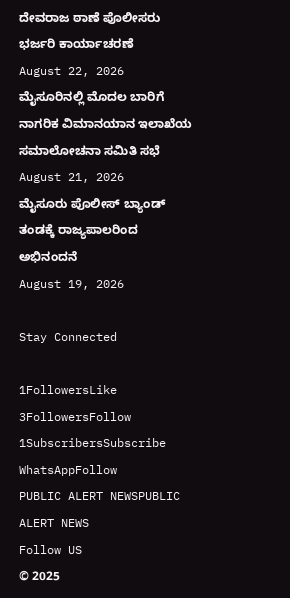ದೇವರಾಜ ಠಾಣೆ ಪೊಲೀಸರು ಭರ್ಜರಿ ಕಾರ್ಯಾಚರಣೆ
August 22, 2026
ಮೈಸೂರಿನಲ್ಲಿ ಮೊದಲ ಬಾರಿಗೆ ನಾಗರಿಕ ವಿಮಾನಯಾನ ಇಲಾಖೆಯ ಸಮಾಲೋಚನಾ ಸಮಿತಿ ಸಭೆ
August 21, 2026
ಮೈಸೂರು ಪೊಲೀಸ್ ಬ್ಯಾಂಡ್ ತಂಡಕ್ಕೆ ರಾಜ್ಯಪಾಲರಿಂದ ಅಭಿನಂದನೆ
August 19, 2026

Stay Connected

1FollowersLike
3FollowersFollow
1SubscribersSubscribe
WhatsAppFollow
PUBLIC ALERT NEWSPUBLIC ALERT NEWS
Follow US
© 2025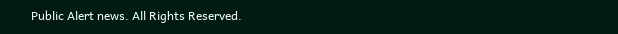Public Alert news. All Rights Reserved.